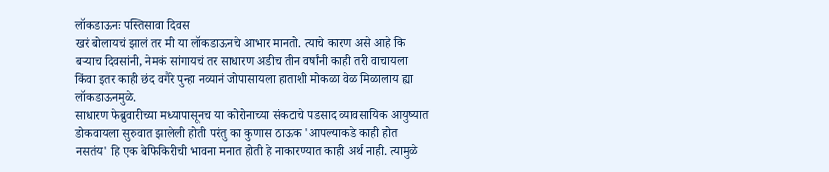लॉकडाऊनः पस्तिसावा दिवस
खरं बोलायचं झालं तर मी या लॉकडाऊनचे आभार मानतो. त्याचे कारण असे आहे कि बऱ्याच दिवसांनी, नेमकं सांगायचं तर साधारण अडीच तीन वर्षांनी काही तरी वाचायला किंवा इतर काही छंद वगैरे पुन्हा नव्यानं जोपासायला हाताशी मोकळा वेळ मिळालाय ह्या लॉकडाऊनमुळे.
साधारण फेब्रुवारीच्या मध्यापासूनच या कोरोनाच्या संकटाचे पडसाद व्यावसायिक आयुष्यात डोकवायला सुरुवात झालेली होती परंतु का कुणास ठाऊक 'आपल्याकडे काही होत नसतंय' हि एक बेफिकिरीची भावना मनात होती हे नाकारण्यात काही अर्थ नाही. त्यामुळे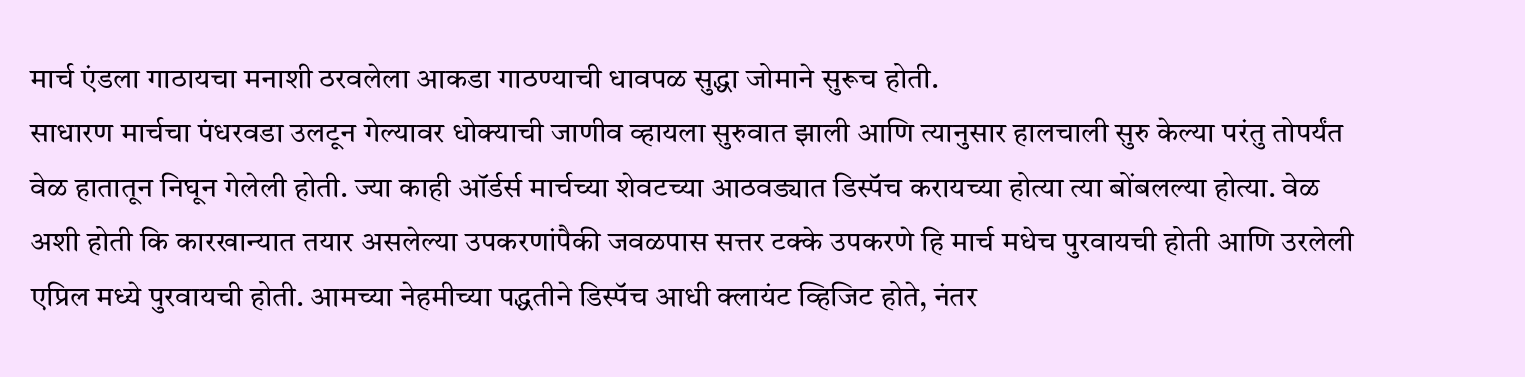मार्च एंडला गाठायचा मनाशी ठरवलेला आकडा गाठण्याची धावपळ सुद्धा जोमाने सुरूच होती.
साधारण मार्चचा पंधरवडा उलटून गेल्यावर धोक्याची जाणीव व्हायला सुरुवात झाली आणि त्यानुसार हालचाली सुरु केल्या परंतु तोपर्यंत वेळ हातातून निघून गेलेली होती. ज्या काही ऑर्डर्स मार्चच्या शेवटच्या आठवड्यात डिस्पॅच करायच्या होत्या त्या बोंबलल्या होत्या. वेळ अशी होती कि कारखान्यात तयार असलेल्या उपकरणांपैकी जवळपास सत्तर टक्के उपकरणे हि मार्च मधेच पुरवायची होती आणि उरलेली एप्रिल मध्ये पुरवायची होती. आमच्या नेहमीच्या पद्धतीने डिस्पॅच आधी क्लायंट व्हिजिट होते, नंतर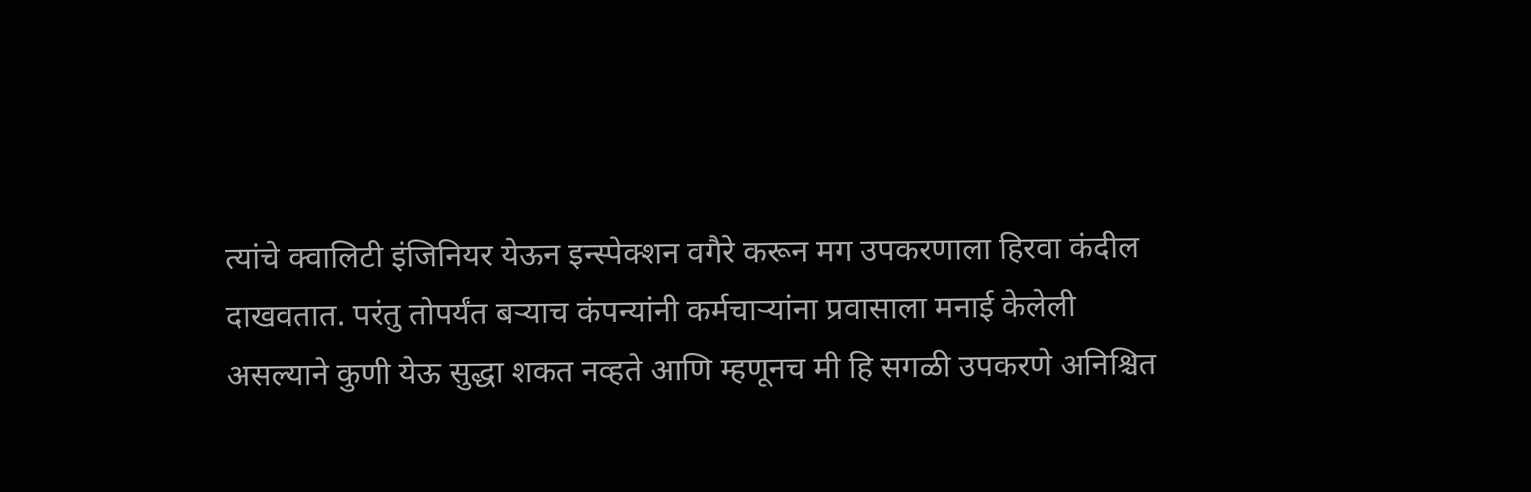त्यांचे क्वालिटी इंजिनियर येऊन इन्स्पेक्शन वगैरे करून मग उपकरणाला हिरवा कंदील दाखवतात. परंतु तोपर्यंत बऱ्याच कंपन्यांनी कर्मचाऱ्यांना प्रवासाला मनाई केलेली असल्याने कुणी येऊ सुद्धा शकत नव्हते आणि म्हणूनच मी हि सगळी उपकरणे अनिश्चित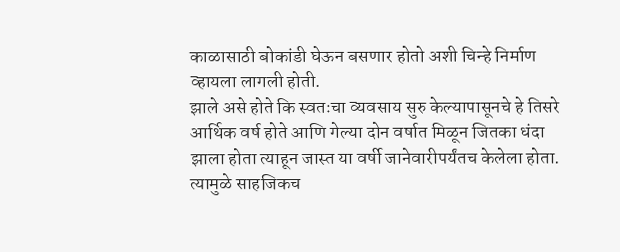काळासाठी बोकांडी घेऊन बसणार होतो अशी चिन्हे निर्माण व्हायला लागली होती.
झाले असे होते कि स्वतःचा व्यवसाय सुरु केल्यापासूनचे हे तिसरे आर्थिक वर्ष होते आणि गेल्या दोन वर्षात मिळून जितका धंदा झाला होता त्याहून जास्त या वर्षी जानेवारीपर्यंतच केलेला होता. त्यामुळे साहजिकच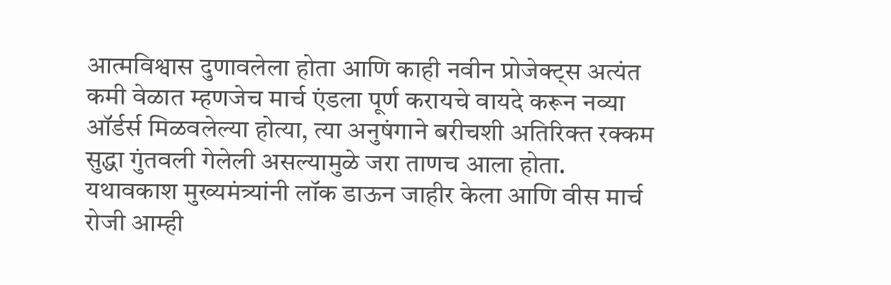आत्मविश्वास दुणावलेला होता आणि काही नवीन प्रोजेक्ट्स अत्यंत कमी वेळात म्हणजेच मार्च एंडला पूर्ण करायचे वायदे करून नव्या ऑर्डर्स मिळवलेल्या होत्या, त्या अनुषंगाने बरीचशी अतिरिक्त रक्कम सुद्धा गुंतवली गेलेली असल्यामुळे जरा ताणच आला होता.
यथावकाश मुख्यमंत्र्यांनी लॉक डाऊन जाहीर केला आणि वीस मार्च रोजी आम्ही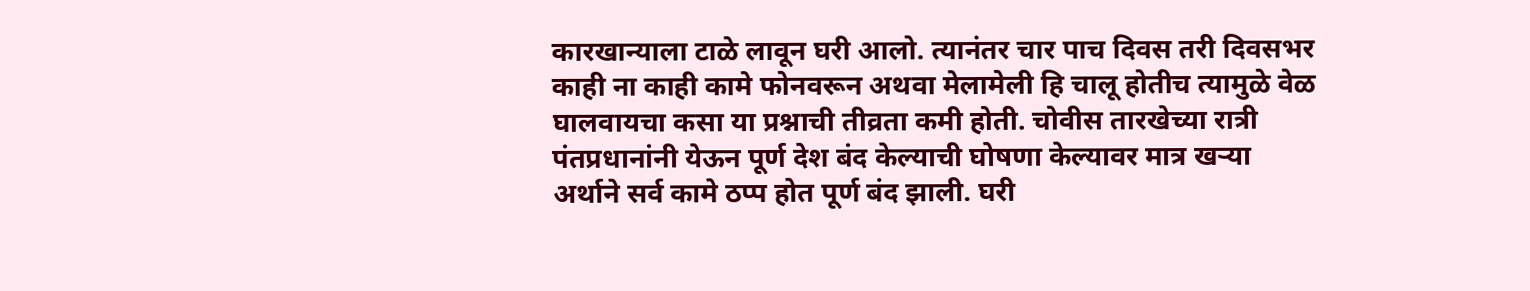कारखान्याला टाळे लावून घरी आलो. त्यानंतर चार पाच दिवस तरी दिवसभर काही ना काही कामे फोनवरून अथवा मेलामेली हि चालू होतीच त्यामुळे वेळ घालवायचा कसा या प्रश्नाची तीव्रता कमी होती. चोवीस तारखेच्या रात्री पंतप्रधानांनी येऊन पूर्ण देश बंद केल्याची घोषणा केल्यावर मात्र खऱ्या अर्थाने सर्व कामे ठप्प होत पूर्ण बंद झाली. घरी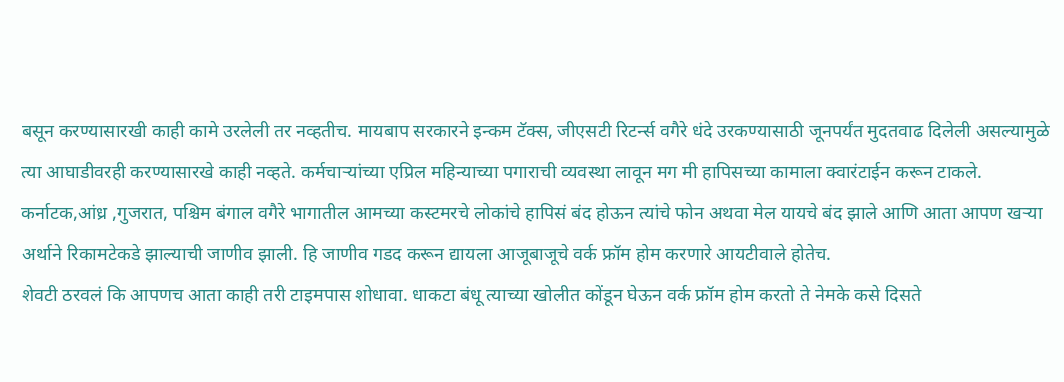बसून करण्यासारखी काही कामे उरलेली तर नव्हतीच. मायबाप सरकारने इन्कम टॅक्स, जीएसटी रिटर्न्स वगैरे धंदे उरकण्यासाठी जूनपर्यंत मुदतवाढ दिलेली असल्यामुळे त्या आघाडीवरही करण्यासारखे काही नव्हते. कर्मचाऱ्यांच्या एप्रिल महिन्याच्या पगाराची व्यवस्था लावून मग मी हापिसच्या कामाला क्वारंटाईन करून टाकले. कर्नाटक,आंध्र ,गुजरात, पश्चिम बंगाल वगैरे भागातील आमच्या कस्टमरचे लोकांचे हापिसं बंद होऊन त्यांचे फोन अथवा मेल यायचे बंद झाले आणि आता आपण खऱ्या अर्थाने रिकामटेकडे झाल्याची जाणीव झाली. हि जाणीव गडद करून द्यायला आजूबाजूचे वर्क फ्रॉम होम करणारे आयटीवाले होतेच.
शेवटी ठरवलं कि आपणच आता काही तरी टाइमपास शोधावा. धाकटा बंधू त्याच्या खोलीत कोंडून घेऊन वर्क फ्रॉम होम करतो ते नेमके कसे दिसते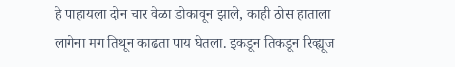हे पाहायला दोन चार वेळा डोकावून झाले, काही ठोस हाताला लागेना मग तिथून काढता पाय घेतला. इकडून तिकडून रिव्ह्यूज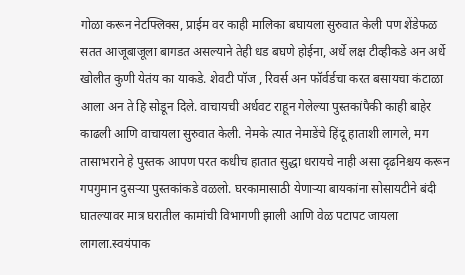गोळा करून नेटफ्लिक्स, प्राईम वर काही मालिका बघायला सुरुवात केली पण शेंडेफळ सतत आजूबाजूला बागडत असल्याने तेही धड बघणे होईना, अर्धे लक्ष टीव्हीकडे अन अर्धे खोलीत कुणी येतंय का याकडे. शेवटी पॉज , रिवर्स अन फॉर्वर्डचा करत बसायचा कंटाळा आला अन ते हि सोडून दिले. वाचायची अर्धवट राहून गेलेल्या पुस्तकांपैकी काही बाहेर काढली आणि वाचायला सुरुवात केली. नेमके त्यात नेमाडेंचे हिंदू हाताशी लागले, मग तासाभराने हे पुस्तक आपण परत कधीच हातात सुद्धा धरायचे नाही असा दृढनिश्चय करून गपगुमान दुसऱ्या पुस्तकांकडे वळलो. घरकामासाठी येणाऱ्या बायकांना सोसायटीने बंदी घातल्यावर मात्र घरातील कामांची विभागणी झाली आणि वेळ पटापट जायला लागला.स्वयंपाक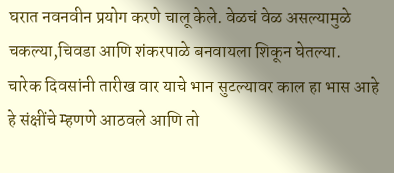घरात नवनवीन प्रयोग करणे चालू केले. वेळचं वेळ असल्यामुळे चकल्या,चिवडा आणि शंकरपाळे बनवायला शिकून घेतल्या.
चारेक दिवसांनी तारीख वार याचे भान सुटल्यावर काल हा भास आहे हे संक्षींचे म्हणणे आठवले आणि तो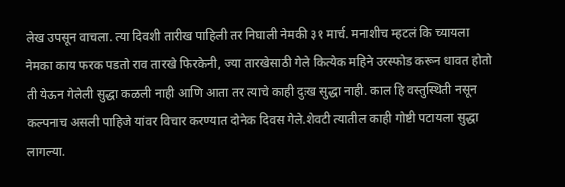लेख उपसून वाचला. त्या दिवशी तारीख पाहिली तर निघाली नेमकी ३१ मार्च. मनाशीच म्हटलं कि च्यायला नेमका काय फरक पडतो राव तारखे फिरकेनी, ज्या तारखेसाठी गेले कित्येक महिने उरस्फोड करून धावत होतो ती येऊन गेलेली सुद्धा कळली नाही आणि आता तर त्याचे काही दुःख सुद्धा नाही. काल हि वस्तुस्थिती नसून कल्पनाच असली पाहिजे यांवर विचार करण्यात दोनेक दिवस गेले.शेवटी त्यातील काही गोष्टी पटायला सुद्धा लागल्या.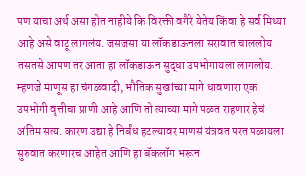पण याचा अर्थ असा होत नाहीये कि विरक्ती वगैरे येतेय किंवा हे सर्व मिथ्या आहे असे वाटू लागलंय. जसजसा या लॉकडाऊनला सरावात चाललोय तसतसे आपण तर आता हा लॉकडाऊन सुद्धा उपभोगायला लागलोय. म्हणजे माणूस हा चंगळवादी, भौतिक सुखांच्या मागे धावणारा एक उपभोगी वृत्तीचा प्राणी आहे आणि तो त्याच्या मागे पळत राहणार हेचं अंतिम सत्य. कारण उद्या हे निर्बंध हटल्यावर माणसं यंत्रवत परत पळायला सुरुवात करणारच आहेत आणि हा बॅकलॉग भरून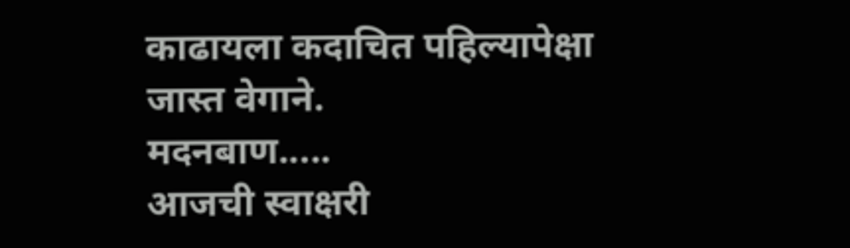काढायला कदाचित पहिल्यापेक्षा जास्त वेगाने.
मदनबाण.....
आजची स्वाक्षरी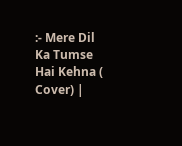:- Mere Dil Ka Tumse Hai Kehna ( Cover) |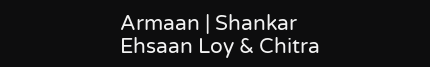Armaan | Shankar Ehsaan Loy & Chitra